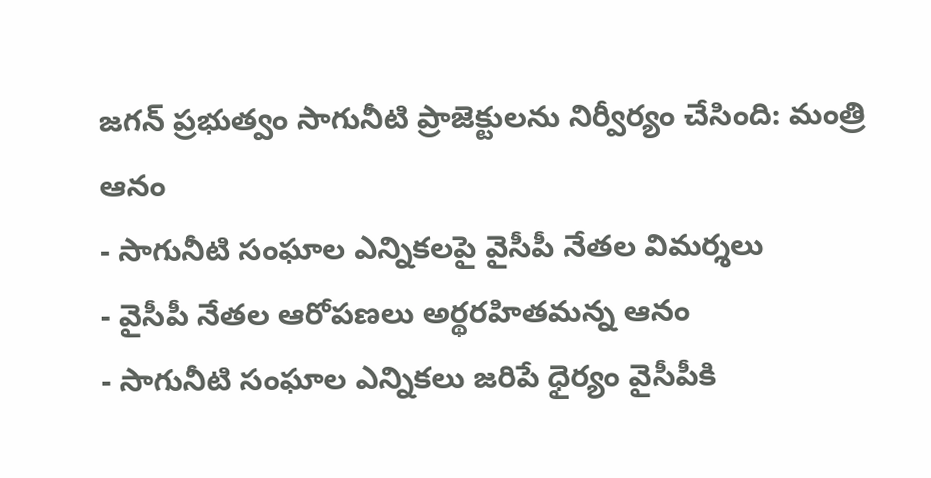జగన్ ప్రభుత్వం సాగునీటి ప్రాజెక్టులను నిర్వీర్యం చేసింది: మంత్రి ఆనం
- సాగునీటి సంఘాల ఎన్నికలపై వైసీపీ నేతల విమర్శలు
- వైసీపీ నేతల ఆరోపణలు అర్థరహితమన్న ఆనం
- సాగునీటి సంఘాల ఎన్నికలు జరిపే ధైర్యం వైసీపీకి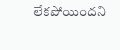లేకపోయిందని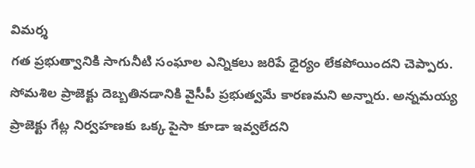విమర్శ
గత ప్రభుత్వానికి సాగునీటి సంఘాల ఎన్నికలు జరిపే ధైర్యం లేకపోయిందని చెప్పారు. సోమశిల ప్రాజెక్టు దెబ్బతినడానికి వైసీపీ ప్రభుత్వమే కారణమని అన్నారు. అన్నమయ్య ప్రాజెక్టు గేట్ల నిర్వహణకు ఒక్క పైసా కూడా ఇవ్వలేదని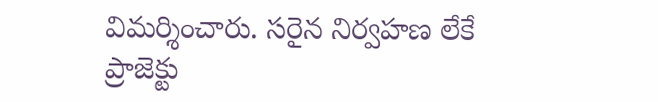విమర్శించారు. సరైన నిర్వహణ లేకే ప్రాజెక్టు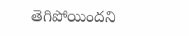తెగిపోయిందని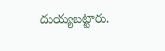దుయ్యబట్టారు.